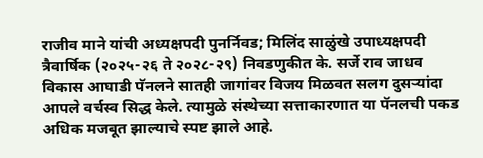राजीव माने यांची अध्यक्षपदी पुनर्निवड; मिलिंद साळुंखे उपाध्यक्षपदी
त्रैवार्षिक (२०२५-२६ ते २०२८-२९) निवडणुकीत के. सर्जे राव जाधव विकास आघाडी पॅनलने सातही जागांवर विजय मिळवत सलग दुसऱ्यांदा आपले वर्चस्व सिद्ध केले. त्यामुळे संस्थेच्या सत्ताकारणात या पॅनलची पकड अधिक मजबूत झाल्याचे स्पष्ट झाले आहे.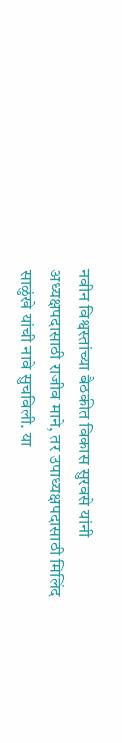नवीन विश्वस्तांच्या बैठकीत विकास सुरवसे यांनी अध्यक्षपदासाठी राजीव माने, तर उपाध्यक्षपदासाठी मिलिंद साळुंखे यांची नावे सुचविली. या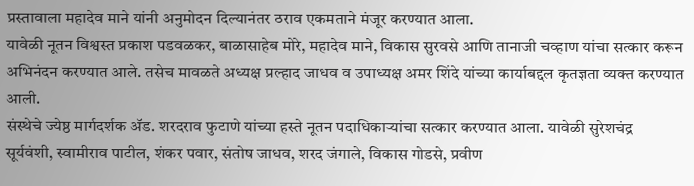प्रस्तावाला महादेव माने यांनी अनुमोदन दिल्यानंतर ठराव एकमताने मंजूर करण्यात आला.
यावेळी नूतन विश्वस्त प्रकाश पडवळकर, बाळासाहेब मोरे, महादेव माने, विकास सुरवसे आणि तानाजी चव्हाण यांचा सत्कार करून अभिनंदन करण्यात आले. तसेच मावळते अध्यक्ष प्रल्हाद जाधव व उपाध्यक्ष अमर शिंदे यांच्या कार्याबद्दल कृतज्ञता व्यक्त करण्यात आली.
संस्थेचे ज्येष्ठ मार्गदर्शक ॲड. शरदराव फुटाणे यांच्या हस्ते नूतन पदाधिकाऱ्यांचा सत्कार करण्यात आला. यावेळी सुरेशचंद्र सूर्यवंशी, स्वामीराव पाटील, शंकर पवार, संतोष जाधव, शरद जंगाले, विकास गोडसे, प्रवीण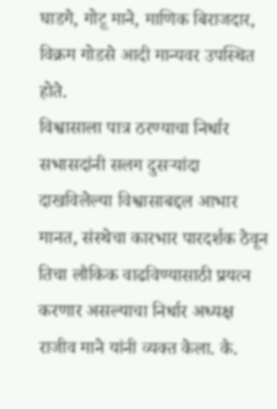घाडगे, गोटू माने, माणिक बिराजदार, विक्रम गोडसे आदी मान्यवर उपस्थित होते.
विश्वासाला पात्र ठरण्याचा निर्धार
सभासदांनी सलग दुसऱ्यांदा दाखविलेल्या विश्वासाबद्दल आभार मानत, संस्थेचा कारभार पारदर्शक ठेवून तिचा लौकिक वाढविण्यासाठी प्रयत्न करणार असल्याचा निर्धार अध्यक्ष राजीव माने यांनी व्यक्त केला. कै.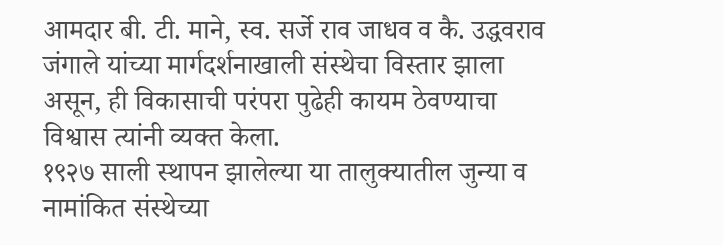आमदार बी. टी. माने, स्व. सर्जे राव जाधव व कै. उद्धवराव जंगाले यांच्या मार्गदर्शनाखाली संस्थेचा विस्तार झाला असून, ही विकासाची परंपरा पुढेही कायम ठेवण्याचा विश्वास त्यांनी व्यक्त केला.
१९२७ साली स्थापन झालेल्या या तालुक्यातील जुन्या व नामांकित संस्थेच्या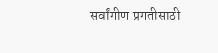सर्वांगीण प्रगतीसाठी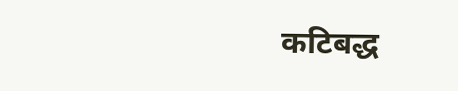कटिबद्ध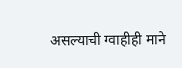असल्याची ग्वाहीही माने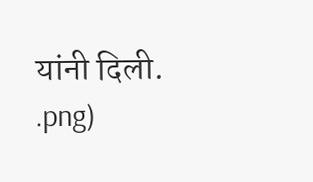यांनी दिली.
.png)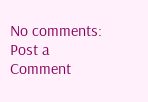No comments:
Post a Comment